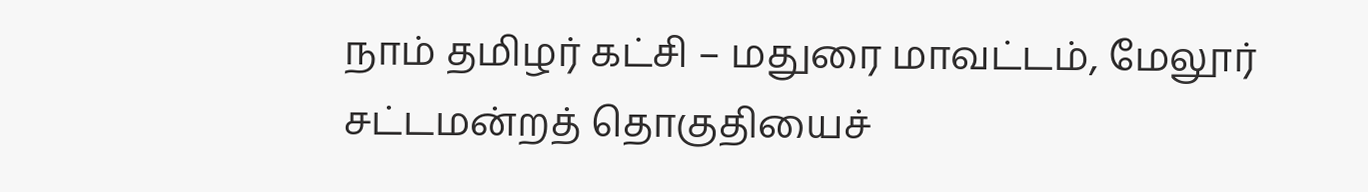நாம் தமிழர் கட்சி – மதுரை மாவட்டம், மேலூர் சட்டமன்றத் தொகுதியைச்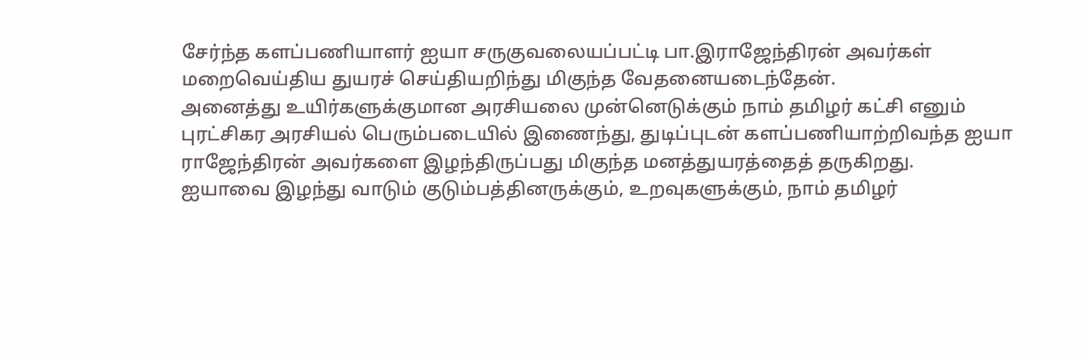சேர்ந்த களப்பணியாளர் ஐயா சருகுவலையப்பட்டி பா.இராஜேந்திரன் அவர்கள் மறைவெய்திய துயரச் செய்தியறிந்து மிகுந்த வேதனையடைந்தேன்.
அனைத்து உயிர்களுக்குமான அரசியலை முன்னெடுக்கும் நாம் தமிழர் கட்சி எனும் புரட்சிகர அரசியல் பெரும்படையில் இணைந்து, துடிப்புடன் களப்பணியாற்றிவந்த ஐயா ராஜேந்திரன் அவர்களை இழந்திருப்பது மிகுந்த மனத்துயரத்தைத் தருகிறது.
ஐயாவை இழந்து வாடும் குடும்பத்தினருக்கும், உறவுகளுக்கும், நாம் தமிழர்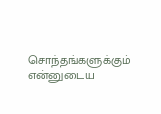சொந்தங்களுக்கும் என்னுடைய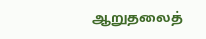ஆறுதலைத்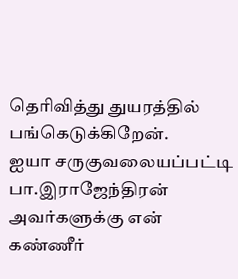தெரிவித்து துயரத்தில் பங்கெடுக்கிறேன்.
ஐயா சருகுவலையப்பட்டி பா.இராஜேந்திரன் அவர்களுக்கு என் கண்ணீர்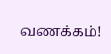வணக்கம்!